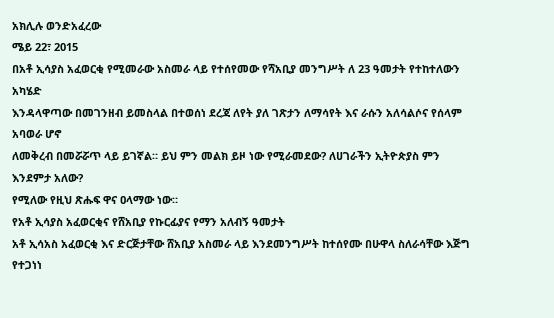አክሊሉ ወንድአፈረው
ሜይ 22፣ 2015
በአቶ ኢሳያስ አፈወርቂ የሚመራው አስመራ ላይ የተሰየመው የሻአቢያ መንግሥት ለ 23 ዓመታት የተከተለውን አካሄድ
እንዳላዋጣው በመገንዘብ ይመስላል በተወሰነ ደረጃ ለየት ያለ ገጽታን ለማሳየት እና ራሱን አለሳልሶና የሰላም አባወራ ሆኖ
ለመቅረብ በመሯሯጥ ላይ ይገኛል። ይህ ምን መልክ ይዞ ነው የሚራመደው? ለሀገራችን ኢትዮጵያስ ምን እንደምታ አለው?
የሚለው የዚህ ጽሑፍ ዋና ዐላማው ነው።
የአቶ ኢሳያስ አፈወርቂና የሸአቢያ የኩርፊያና የማን አለብኝ ዓመታት
አቶ ኢሳአስ አፈወርቂ እና ድርጅታቸው ሸአቢያ አስመራ ላይ እንደመንግሥት ከተሰየሙ በሁዋላ ስለራሳቸው እጅግ የተጋነነ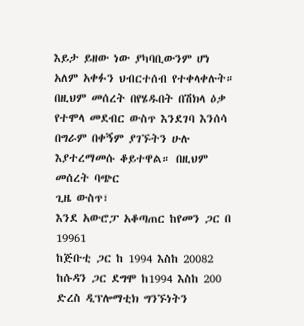እይታ ይዘው ነው ያካባቢውንም ሆነ አለም አቀፉን ህብርተሰብ የተቀላቀሉት። በዚህም መሰረት በየሄዱበት በሽክላ ዕቃ
የተሞላ መደብር ውስጥ እንደገባ እንሰሳ በግራም በቀኝም ያገኙትን ሁሉ እያተረማመሱ ቆይተዋል። በዚህም መሰረት ባጭር
ጊዜ ውስጥ፣
እንደ አውሮፓ አቆጣጠር ከየመን ጋር በ 19961
ከጅቡቲ ጋር ከ 1994 እስከ 20082
ከሱዳን ጋር ደግሞ ከ1994 እስከ 200 ድረስ ዲፕሎማቲክ ግንኙነትን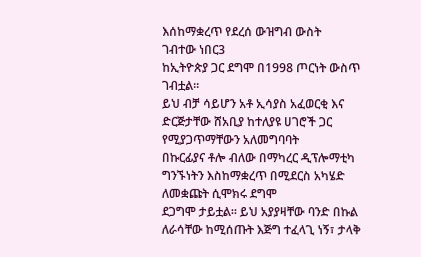እሰከማቋረጥ የደረሰ ውዝግብ ውስት
ገብተው ነበር3
ከኢትዮጵያ ጋር ደግሞ በ1998 ጦርነት ውስጥ ገብቷል።
ይህ ብቻ ሳይሆን አቶ ኢሳያስ አፈወርቂ እና ድርጅታቸው ሸአቢያ ከተለያዩ ሀገሮች ጋር የሚያጋጥማቸውን አለመግባባት
በኩርፊያና ቶሎ ብለው በማካረር ዲፕሎማቲካ ግንኙነትን እስከማቋረጥ በሚደርስ አካሄድ ለመቋጩት ሲሞክሩ ደግሞ
ደጋግሞ ታይቷል። ይህ አያያዛቸው ባንድ በኩል ለራሳቸው ከሚሰጡት እጅግ ተፈላጊ ነኝ፣ ታላቅ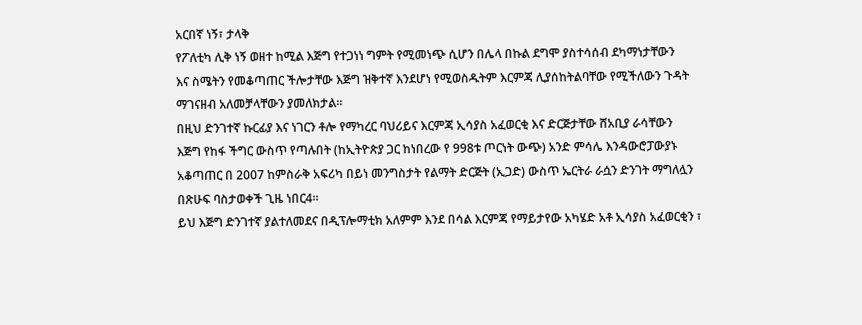አርበኛ ነኝ፣ ታላቅ
የፖለቲካ ሊቅ ነኝ ወዘተ ከሚል እጅግ የተጋነነ ግምት የሚመነጭ ሲሆን በሌላ በኩል ደግሞ ያስተሳሰብ ደካማነታቸውን
እና ስሜትን የመቆጣጠር ችሎታቸው እጅግ ዝቅተኛ እንደሆነ የሚወስዱትም እርምጃ ሊያሰከትልባቸው የሚችለውን ጉዳት
ማገናዘብ አለመቻላቸውን ያመለክታል።
በዚህ ድንገተኛ ኩርፊያ እና ነገርን ቶሎ የማካረር ባህሪይና እርምጃ ኢሳያስ አፈወርቂ እና ድርጅታቸው ሸአቢያ ራሳቸውን
እጅግ የከፋ ችግር ውስጥ የጣሉበት (ከኢትዮጵያ ጋር ከነበረው የ 998ቱ ጦርነት ውጭ) አንድ ምሳሌ እንዳውሮፓውያኑ
አቆጣጠር በ 2007 ከምስራቅ አፍሪካ በይነ መንግስታት የልማት ድርጅት (ኢጋድ) ውስጥ ኤርትራ ራሷን ድንገት ማግለሏን
በጽሁፍ ባስታወቀች ጊዜ ነበር4።
ይህ እጅግ ድንገተኛ ያልተለመደና በዲፕሎማቲክ አለምም እንደ በሳል እርምጃ የማይታየው አካሄድ አቶ ኢሳያስ አፈወርቂን ፣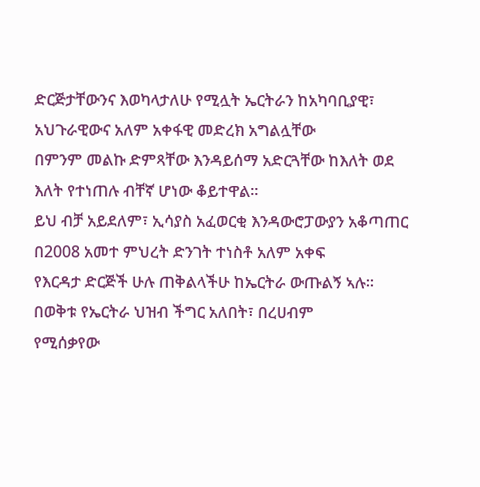ድርጅታቸውንና እወካላታለሁ የሚሏት ኤርትራን ከአካባቢያዊ፣ አህጉራዊውና አለም አቀፋዊ መድረክ አግልሏቸው
በምንም መልኩ ድምጻቸው እንዳይሰማ አድርጓቸው ከእለት ወደ እለት የተነጠሉ ብቸኛ ሆነው ቆይተዋል።
ይህ ብቻ አይደለም፣ ኢሳያስ አፈወርቂ እንዳውሮፓውያን አቆጣጠር በ2008 አመተ ምህረት ድንገት ተነስቶ አለም አቀፍ
የእርዳታ ድርጅች ሁሉ ጠቅልላችሁ ከኤርትራ ውጡልኝ ኣሉ፡፡ በወቅቱ የኤርትራ ህዝብ ችግር አለበት፣ በረሀብም
የሚሰቃየው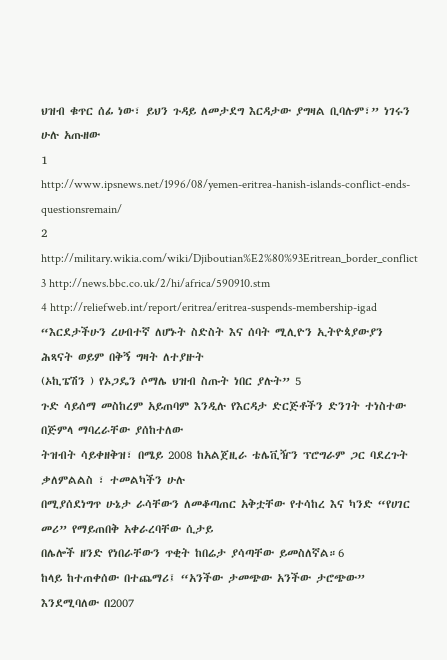ህዝብ ቁጥር ሰፊ ነው፣ ይህን ጉዳይ ለመታደግ እርዳታው ያግዛል ቢባሉም፣” ነገሩን ሁሉ አጡዘው
1
http://www.ipsnews.net/1996/08/yemen-eritrea-hanish-islands-conflict-ends-questionsremain/
2 http://military.wikia.com/wiki/Djiboutian%E2%80%93Eritrean_border_conflict
3 http://news.bbc.co.uk/2/hi/africa/590910.stm
4 http://reliefweb.int/report/eritrea/eritrea-suspends-membership-igad
“እርደታችሁን ረሀብተኛ ለሆኑት ስድስት እና ሰባት ሚሊዮን ኢትዮጳያውያን ሕጻናት ወይም በቅኝ ግዛት ለተያዙት
(ኦኪፔሽን ) የኦጋዴን ሶማሌ ህዝብ ስጡት ነበር ያሉት” 5
ጉድ ሳይሰማ መስከረም አይጠባም እንዲሉ የእርዳታ ድርጅቶችን ድንገት ተነስተው በጅምላ ማባረራቸው ያሰከተለው
ትዝብት ሳይቀዘቅዝ፣ በሜይ 2008 ከአልጀዚራ ቴሌቪዥን ፕሮግራም ጋር ባደረጉት ቃለምልልስ ፣ ተመልካችን ሁሉ
በሚያሰደነግጥ ሁኔታ ራሳቸውን ለመቆጣጠር አቅቷቸው የተሳከረ እና ካንድ “የሀገር መሪ” የማይጠበቅ አቀራረባቸው ሲታይ
በሌሎች ዘንድ የነበራቸውን ጥቂት ከበሬታ ያሳጣቸው ይመስለኛል።6
ከላይ ከተጠቀሰው በተጨማሪ፤ “አንችው ታመጭው አንችው ታሮጭው” እንደሚባለው በ2007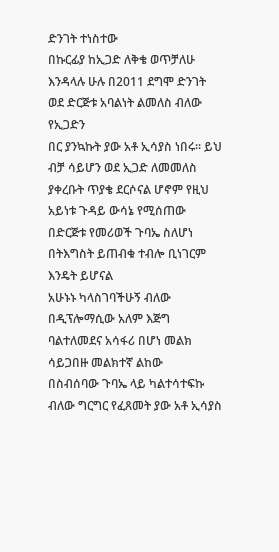ድንገት ተነስተው
በኩርፊያ ከኢጋድ ለቅቄ ወጥቻለሁ እንዳላሉ ሁሉ በ2011 ደግሞ ድንገት ወደ ድርጅቱ አባልነት ልመለስ ብለው የኢጋድን
በር ያንኳኩት ያው አቶ ኢሳያስ ነበሩ። ይህ ብቻ ሳይሆን ወደ ኢጋድ ለመመለስ ያቀረቡት ጥያቄ ደርሶናል ሆኖም የዚህ
አይነቱ ጉዳይ ውሳኔ የሚሰጠው በድርጅቱ የመሪወች ጉባኤ ስለሆነ በትእግስት ይጠብቁ ተብሎ ቢነገርም እንዴት ይሆናል
አሁኑኑ ካላስገባችሁኝ ብለው በዲፕሎማሲው አለም እጅግ ባልተለመደና አሳፋሪ በሆነ መልክ ሳይጋበዙ መልክተኛ ልከው
በስብሰባው ጉባኤ ላይ ካልተሳተፍኩ ብለው ግርግር የፈጸመት ያው አቶ ኢሳያስ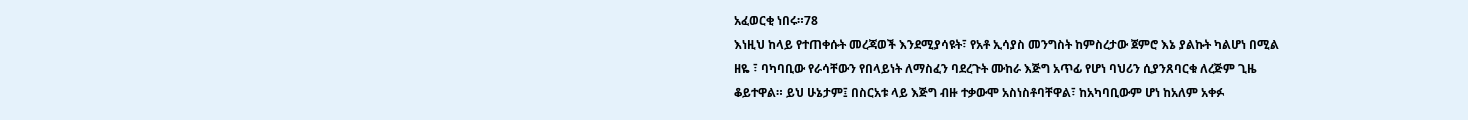አፈወርቂ ነበሩ።78
እነዚህ ከላይ የተጠቀሱት መረጃወች እንደሚያሳዩት፣ የአቶ ኢሳያስ መንግስት ከምስረታው ጀምሮ እኔ ያልኩት ካልሆነ በሚል
ዘዬ ፣ ባካባቢው የራሳቸውን የበላይነት ለማስፈን ባደረጉት ሙከራ እጅግ አጥፊ የሆነ ባህሪን ሲያንጸባርቁ ለረጅም ጊዜ
ቆይተዋል። ይህ ሁኔታም፤ በስርአቱ ላይ እጅግ ብዙ ተቃውሞ አስነስቶባቸዋል፣ ከአካባቢውም ሆነ ከአለም አቀፉ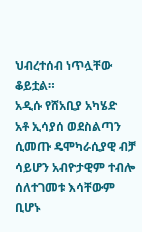ህብረተሰብ ነጥሏቸው ቆይቷል።
አዲሱ የሸአቢያ አካሄድ
አቶ ኢሳያሰ ወደስልጣን ሲመጡ ዴሞካራሲያዊ ብቻ ሳይሆን አብዮታዊም ተብሎ ሰለተገመቱ እሳቸውም ቢሆኑ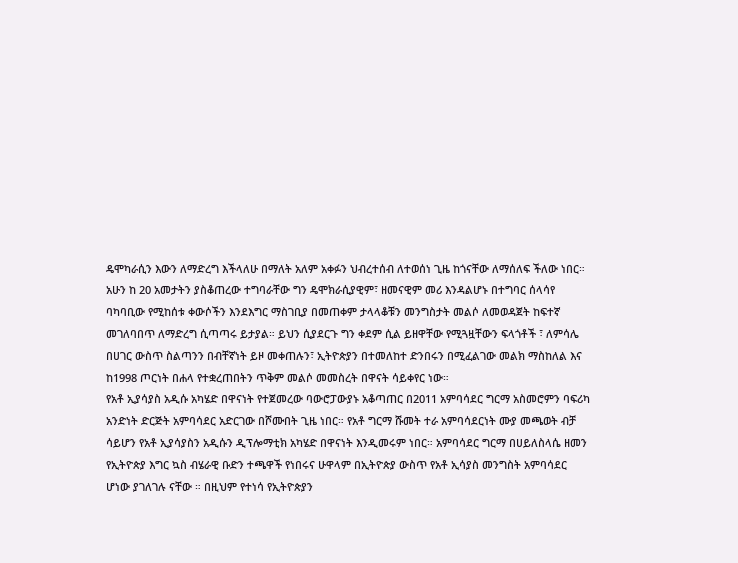ዴሞካራሲን እውን ለማድረግ እችላለሁ በማለት አለም አቀፉን ህብረተሰብ ለተወሰነ ጊዜ ከጎናቸው ለማሰለፍ ችለው ነበር።
አሁን ከ 20 አመታትን ያስቆጠረው ተግባራቸው ግን ዴሞክራሲያዊም፣ ዘመናዊም መሪ እንዳልሆኑ በተግባር ሰላሳየ
ባካባቢው የሚከሰቱ ቀውሶችን እንደእግር ማስገቢያ በመጠቀም ታላላቆቹን መንግስታት መልሶ ለመወዳጀት ከፍተኛ
መገለባበጥ ለማድረግ ሲጣጣሩ ይታያል። ይህን ሲያደርጉ ግን ቀደም ሲል ይዘዋቸው የሚጓዟቸውን ፍላጎቶች ፣ ለምሳሌ
በሀገር ውስጥ ስልጣንን በብቸኛነት ይዞ መቀጠሉን፣ ኢትዮጵያን በተመለከተ ድንበሩን በሚፈልገው መልክ ማስከለል እና
ከ1998 ጦርነት በሐላ የተቋረጠበትን ጥቅም መልሶ መመስረት በዋናት ሳይቀየር ነው።
የአቶ ኢያሳያስ አዲሱ አካሄድ በዋናነት የተጀመረው ባውሮፓውያኑ አቆጣጠር በ2011 አምባሳደር ግርማ አስመሮምን ባፍሪካ
አንድነት ድርጅት አምባሳደር አድርገው በሾሙበት ጊዜ ነበር። የአቶ ግርማ ሹመት ተራ አምባሳደርነት ሙያ መጫወት ብቻ
ሳይሆን የአቶ ኢያሳያስን አዲሱን ዲፕሎማቲክ አካሄድ በዋናነት እንዲመሩም ነበር። አምባሳደር ግርማ በሀይለስላሴ ዘመን
የኢትዮጵያ እግር ኳስ ብሄራዊ ቡድን ተጫዋች የነበሩና ሁዋላም በኢትዮጵያ ውስጥ የአቶ ኢሳያስ መንግስት አምባሳደር
ሆነው ያገለገሉ ናቸው ። በዚህም የተነሳ የኢትዮጵያን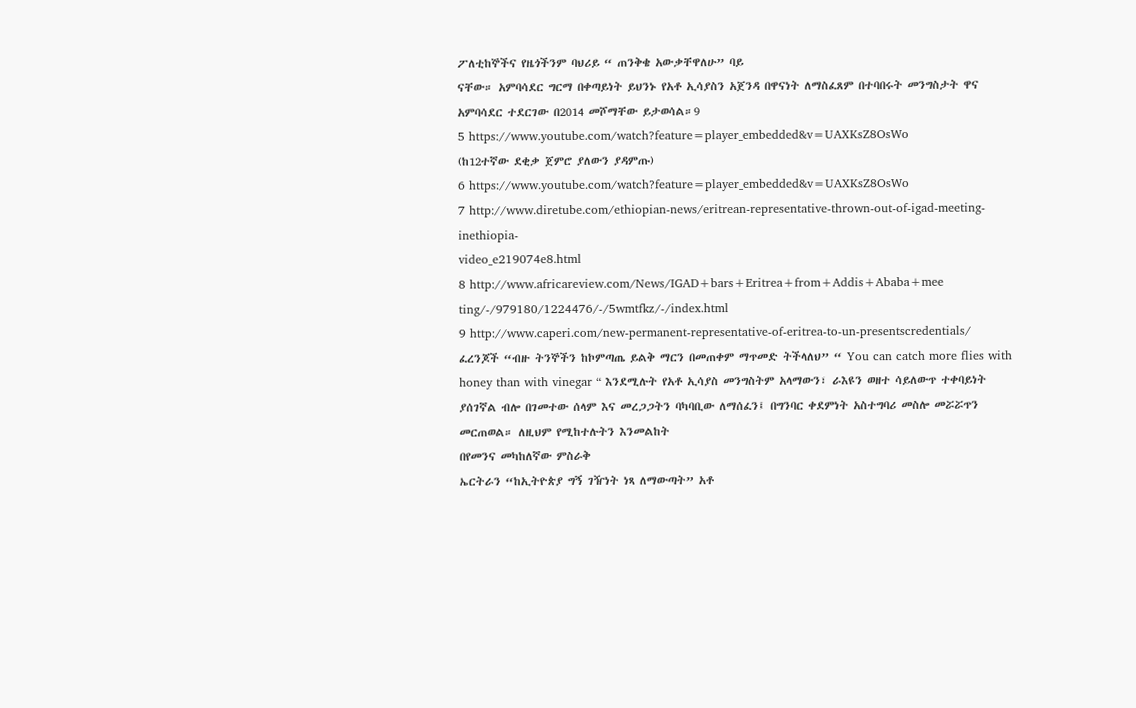ፖለቲከኞችና የዜጎችንም ባህሪይ “ ጠንቅቄ አውቃቸዋለሁ” ባይ
ናቸው። አምባሳደር ግርማ በቀጣይነት ይህንኑ የአቶ ኢሳያስን አጀንዳ በዋናነት ለማስፈጸም በተባበሩት መንግስታት ዋና
አምባሳደር ተደርገው በ2014 መሾማቸው ይታወሳል።9
5 https://www.youtube.com/watch?feature=player_embedded&v=UAXKsZ8OsWo
(ከ12ተኛው ደቂቃ ጀምሮ ያለውን ያዳምጡ)
6 https://www.youtube.com/watch?feature=player_embedded&v=UAXKsZ8OsWo
7 http://www.diretube.com/ethiopian-news/eritrean-representative-thrown-out-of-igad-meeting-inethiopia-
video_e219074e8.html
8 http://www.africareview.com/News/IGAD+bars+Eritrea+from+Addis+Ababa+mee
ting/-/979180/1224476/-/5wmtfkz/-/index.html
9 http://www.caperi.com/new-permanent-representative-of-eritrea-to-un-presentscredentials/
ፈረንጆች “ብዙ ትንኞችን ከኮምጣጤ ይልቅ ማርን በመጠቀም ማጥመድ ትችላለህ” “ You can catch more flies with
honey than with vinegar “ እንደሚሉት የአቶ ኢሳያስ መንግስትም አላማውን፣ ራእዩን ወዘተ ሳይለውጥ ተቀባይነት
ያሰገኛል ብሎ በገመተው ሰላም እና መረጋጋትን ባካባቢው ለማሰፈን፤ በግንባር ቀደምነት አስተግባሪ መስሎ መሯሯጥን
መርጠወል። ለዚህም የሚከተሉትን እንመልከት
በየመንና መካከለኛው ምስራቅ
ኤርትራን “ከኢትዮጵያ ግኝ ገዥነት ነጻ ለማውጣት” አቶ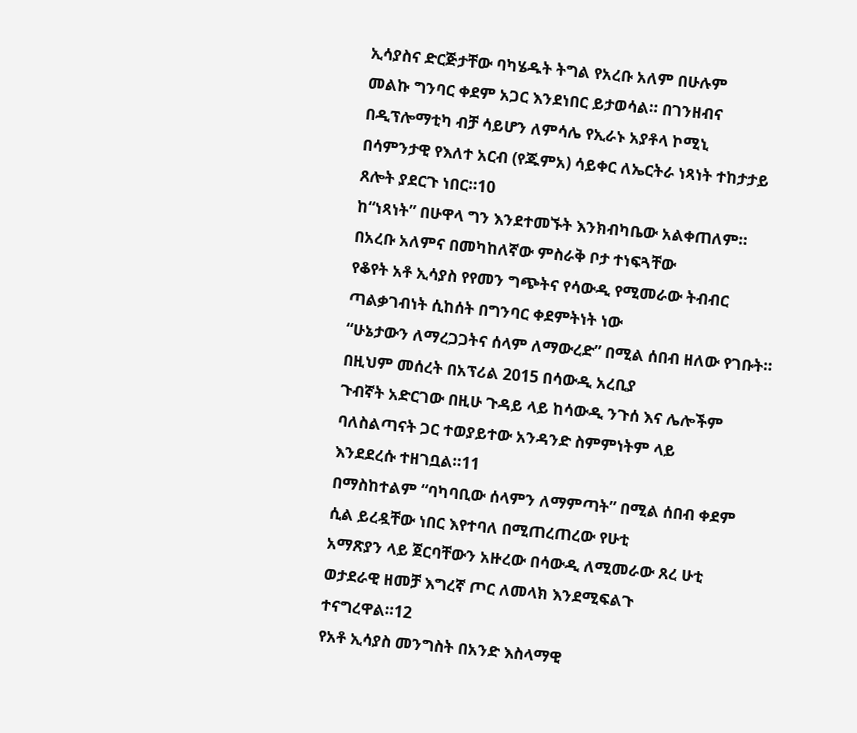ኢሳያስና ድርጅታቸው ባካሄዱት ትግል የአረቡ አለም በሁሉም
መልኩ ግንባር ቀደም አጋር እንደነበር ይታወሳል። በገንዘብና በዲፕሎማቲካ ብቻ ሳይሆን ለምሳሌ የኢራኑ አያቶላ ኮሚኒ
በሳምንታዊ የእለተ አርብ (የጁምአ) ሳይቀር ለኤርትራ ነጻነት ተከታታይ ጸሎት ያደርጉ ነበር።10
ከ“ነጻነት” በሁዋላ ግን እንደተመኙት እንክብካቤው አልቀጠለም። በአረቡ አለምና በመካከለኛው ምስራቅ ቦታ ተነፍጓቸው
የቆየት አቶ ኢሳያስ የየመን ግጭትና የሳውዲ የሚመራው ትብብር ጣልቃገብነት ሲከሰት በግንባር ቀደምትነት ነው
“ሁኔታውን ለማረጋጋትና ሰላም ለማውረድ” በሚል ሰበብ ዘለው የገቡት። በዚህም መሰረት በአፕሪል 2015 በሳውዲ አረቢያ
ጉብኛት አድርገው በዚሁ ጉዳይ ላይ ከሳውዲ ንጉሰ እና ሌሎችም ባለስልጣናት ጋር ተወያይተው አንዳንድ ስምምነትም ላይ
እንደደረሱ ተዘገቧል።11
በማስከተልም “ባካባቢው ሰላምን ለማምጣት” በሚል ሰበብ ቀደም ሲል ይረዷቸው ነበር እየተባለ በሚጠረጠረው የሁቲ
አማጽያን ላይ ጀርባቸውን አዙረው በሳውዲ ለሚመራው ጸረ ሁቲ ወታደራዊ ዘመቻ እግረኛ ጦር ለመላክ እንደሚፍልጉ
ተናግረዋል።12
የአቶ ኢሳያስ መንግስት በአንድ እስላማዊ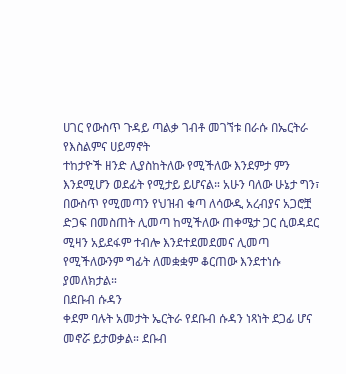ሀገር የውስጥ ጉዳይ ጣልቃ ገብቶ መገኘቱ በራሱ በኤርትራ የእስልምና ሀይማኖት
ተከታዮች ዘንድ ሊያስከትለው የሚችለው እንደምታ ምን እንደሚሆን ወደፊት የሚታይ ይሆናል። አሁን ባለው ሁኔታ ግን፣
በውስጥ የሚመጣን የህዝብ ቁጣ ለሳውዲ አረብያና አጋሮቿ ድጋፍ በመስጠት ሊመጣ ከሚችለው ጠቀሜታ ጋር ሲወዳደር
ሚዛን አይደፋም ተብሎ እንደተደመደመና ሊመጣ የሚችለውንም ግፊት ለመቋቋም ቆርጠው እንደተነሱ ያመለክታል።
በደቡብ ሱዳን
ቀደም ባሉት አመታት ኤርትራ የደቡብ ሱዳን ነጻነት ደጋፊ ሆና መኖሯ ይታወቃል። ደቡብ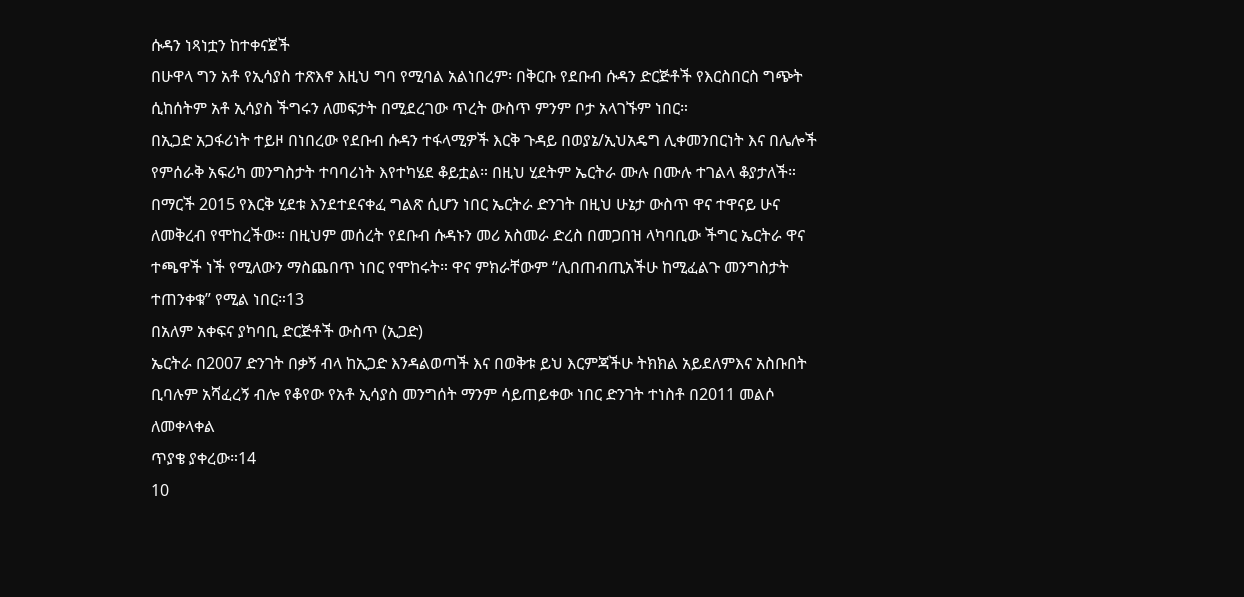ሱዳን ነጻነቷን ከተቀናጀች
በሁዋላ ግን አቶ የኢሳያስ ተጽእኖ እዚህ ግባ የሚባል አልነበረም፡ በቅርቡ የደቡብ ሱዳን ድርጅቶች የእርስበርስ ግጭት
ሲከሰትም አቶ ኢሳያስ ችግሩን ለመፍታት በሚደረገው ጥረት ውስጥ ምንም ቦታ አላገኙም ነበር።
በኢጋድ አጋፋሪነት ተይዞ በነበረው የደቡብ ሱዳን ተፋላሚዎች እርቅ ጉዳይ በወያኔ/ኢህአዴግ ሊቀመንበርነት እና በሌሎች
የምሰራቅ አፍሪካ መንግስታት ተባባሪነት እየተካሄደ ቆይቷል። በዚህ ሂደትም ኤርትራ ሙሉ በሙሉ ተገልላ ቆያታለች።
በማርች 2015 የእርቅ ሂደቱ እንደተደናቀፈ ግልጽ ሲሆን ነበር ኤርትራ ድንገት በዚህ ሁኔታ ውስጥ ዋና ተዋናይ ሁና
ለመቅረብ የሞከረችው። በዚህም መሰረት የደቡብ ሱዳኑን መሪ አስመራ ድረስ በመጋበዝ ላካባቢው ችግር ኤርትራ ዋና
ተጫዋች ነች የሚለውን ማስጨበጥ ነበር የሞከሩት። ዋና ምክራቸውም “ሊበጠብጢአችሁ ከሚፈልጉ መንግስታት
ተጠንቀቁ” የሚል ነበር።13
በአለም አቀፍና ያካባቢ ድርጅቶች ውስጥ (ኢጋድ)
ኤርትራ በ2007 ድንገት በቃኝ ብላ ከኢጋድ እንዳልወጣች እና በወቅቱ ይህ እርምጃችሁ ትክክል አይደለምእና አስቡበት
ቢባሉም አሻፈረኝ ብሎ የቆየው የአቶ ኢሳያስ መንግሰት ማንም ሳይጠይቀው ነበር ድንገት ተነስቶ በ2011 መልሶ ለመቀላቀል
ጥያቄ ያቀረው።14
10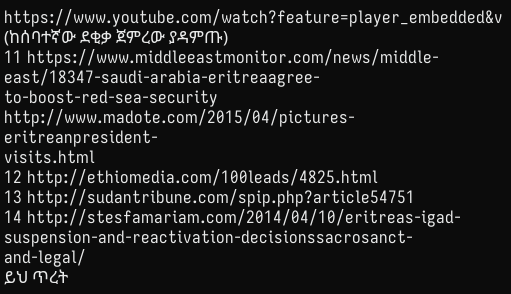https://www.youtube.com/watch?feature=player_embedded&v (ከሰባተኛው ደቂቃ ጀምረው ያዳምጡ)
11 https://www.middleeastmonitor.com/news/middle-east/18347-saudi-arabia-eritreaagree-
to-boost-red-sea-security http://www.madote.com/2015/04/pictures-eritreanpresident-
visits.html
12 http://ethiomedia.com/100leads/4825.html
13 http://sudantribune.com/spip.php?article54751
14 http://stesfamariam.com/2014/04/10/eritreas-igad-suspension-and-reactivation-decisionssacrosanct-
and-legal/
ይህ ጥረት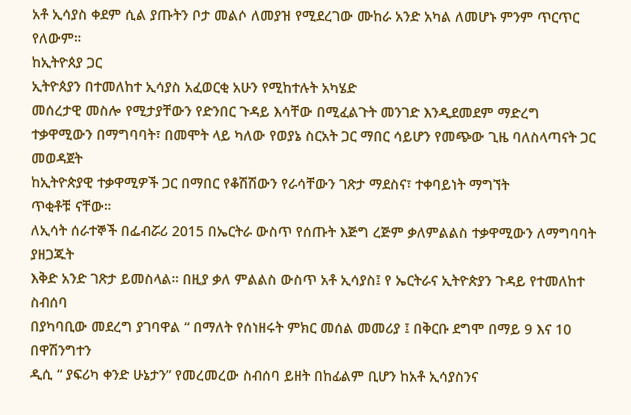አቶ ኢሳያስ ቀደም ሲል ያጡትን ቦታ መልሶ ለመያዝ የሚደረገው ሙከራ አንድ አካል ለመሆኑ ምንም ጥርጥር
የለውም።
ከኢትዮጰያ ጋር
ኢትዮጰያን በተመለከተ ኢሳያስ አፈወርቂ አሁን የሚከተሉት አካሄድ
መሰረታዊ መስሎ የሚታያቸውን የድንበር ጉዳይ እሳቸው በሚፈልጉት መንገድ እንዲደመደም ማድረግ
ተቃዋሚውን በማግባባት፣ በመሞት ላይ ካለው የወያኔ ስርአት ጋር ማበር ሳይሆን የመጭው ጊዜ ባለስላጣናት ጋር
መወዳጀት
ከኢትዮጵያዊ ተቃዋሚዎች ጋር በማበር የቆሽሽውን የራሳቸውን ገጽታ ማደስና፣ ተቀባይነት ማግኘት
ጥቂቶቹ ናቸው።
ለኢሳት ሰራተኞች በፌብሯሪ 2015 በኤርትራ ውስጥ የሰጡት እጅግ ረጅም ቃለምልልስ ተቃዋሚውን ለማግባባት ያዘጋጁት
እቅድ አንድ ገጽታ ይመስላል። በዚያ ቃለ ምልልስ ውስጥ አቶ ኢሳያስ፤ የ ኤርትራና ኢትዮጵያን ጉዳይ የተመለከተ ስብሰባ
በያካባቢው መደረግ ያገባዋል “ በማለት የሰነዘሩት ምክር መሰል መመሪያ ፤ በቅርቡ ደግሞ በማይ 9 እና 10 በዋሽንግተን
ዲሲ “ ያፍሪካ ቀንድ ሁኔታን” የመረመረው ስብሰባ ይዘት በከፊልም ቢሆን ከአቶ ኢሳያስንና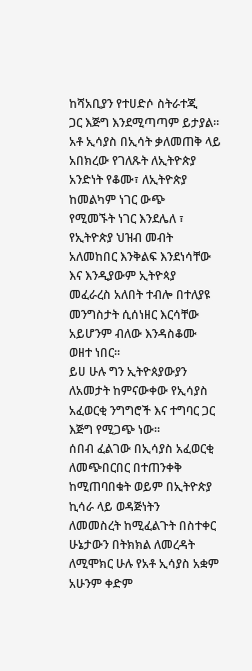ከሻአቢያን የተሀድሶ ስትራተጂ
ጋር እጅግ እንደሚጣጣም ይታያል።
አቶ ኢሳያስ በኢሳት ቃለመጠቅ ላይ አበክረው የገለጹት ለኢትዮጵያ አንድነት የቆሙ፣ ለኢትዮጵያ ከመልካም ነገር ውጭ
የሚመኙት ነገር እንደሌለ ፣ የኢትዮጵያ ህዝብ መብት አለመከበር እንቅልፍ እንደነሳቸው እና እንዲያውም ኢትዮጳያ
መፈራረስ አለበት ተብሎ በተለያዩ መንግስታት ሲሰነዘር እርሳቸው አይሆንም ብለው እንዳስቆሙ ወዘተ ነበር።
ይሀ ሁሉ ግን ኢትዮጰያውያን ለአመታት ከምናውቀው የኢሳያስ አፈወርቂ ንግግሮች እና ተግባር ጋር እጅግ የሚጋጭ ነው።
ሰበብ ፈልገው በኢሳያስ አፈወርቂ ለመጭበርበር በተጠንቀቅ ከሚጠባበቁት ወይም በኢትዮጵያ ኪሳራ ላይ ወዳጅነትን
ለመመስረት ከሚፈልጉት በስተቀር ሁኔታውን በትክክል ለመረዳት ለሚሞክር ሁሉ የአቶ ኢሳያስ አቋም አሁንም ቀድም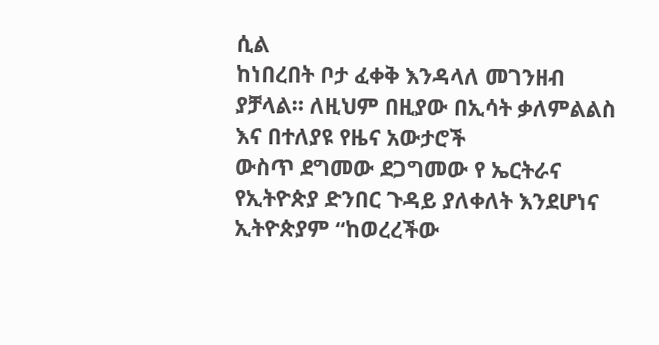ሲል
ከነበረበት ቦታ ፈቀቅ እንዳላለ መገንዘብ ያቻላል። ለዚህም በዚያው በኢሳት ቃለምልልስ እና በተለያዩ የዜና አውታሮች
ውስጥ ደግመው ደጋግመው የ ኤርትራና የኢትዮጵያ ድንበር ጉዳይ ያለቀለት እንደሆነና ኢትዮጵያም “ከወረረችው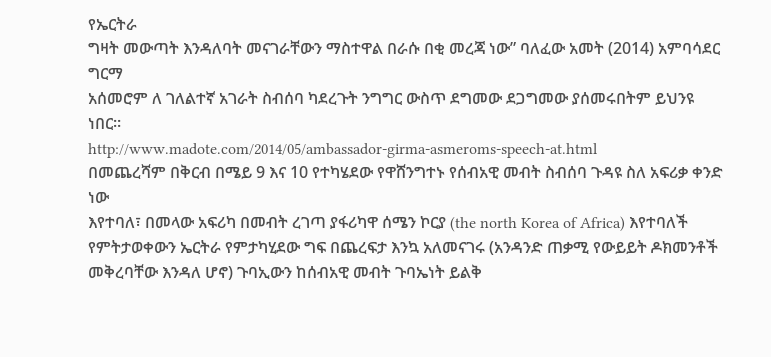የኤርትራ
ግዛት መውጣት እንዳለባት መናገራቸውን ማስተዋል በራሱ በቂ መረጃ ነው” ባለፈው አመት (2014) አምባሳደር ግርማ
አሰመሮም ለ ገለልተኛ አገራት ስብሰባ ካደረጉት ንግግር ውስጥ ደግመው ደጋግመው ያሰመሩበትም ይህንዩ ነበር።
http://www.madote.com/2014/05/ambassador-girma-asmeroms-speech-at.html
በመጨረሻም በቅርብ በሜይ 9 እና 10 የተካሄደው የዋሸንግተኑ የሰብአዊ መብት ስብሰባ ጉዳዩ ስለ አፍሪቃ ቀንድ ነው
እየተባለ፣ በመላው አፍሪካ በመብት ረገጣ ያፋሪካዋ ሰሜን ኮርያ (the north Korea of Africa) እየተባለች
የምትታወቀውን ኤርትራ የምታካሂደው ግፍ በጨረፍታ እንኳ አለመናገሩ (አንዳንድ ጠቃሚ የውይይት ዶክመንቶች
መቅረባቸው እንዳለ ሆኖ) ጉባኢውን ከሰብአዊ መብት ጉባኤነት ይልቅ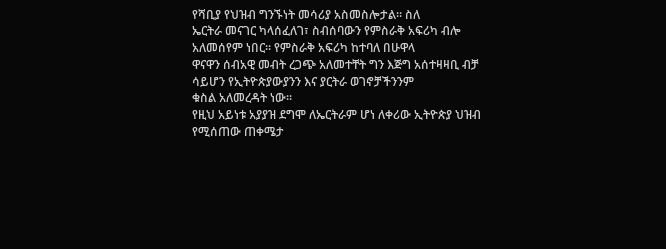የሻቢያ የህዝብ ግንኙነት መሳሪያ አስመስሎታል። ስለ
ኤርትራ መናገር ካላሰፈለገ፣ ስብሰባውን የምስራቅ አፍሪካ ብሎ አለመሰየም ነበር። የምስራቅ አፍሪካ ከተባለ በሁዋላ
ዋናዋን ሰብአዊ መብት ረጋጭ አለመተቸት ግን እጅግ አሰተዛዛቢ ብቻ ሳይሆን የኢትዮጵያውያንን እና ያርትራ ወገኖቻችንንም
ቁስል አለመረዳት ነው።
የዚህ አይነቱ አያያዝ ደግሞ ለኤርትራም ሆነ ለቀሪው ኢትዮጵያ ህዝብ የሚሰጠው ጠቀሜታ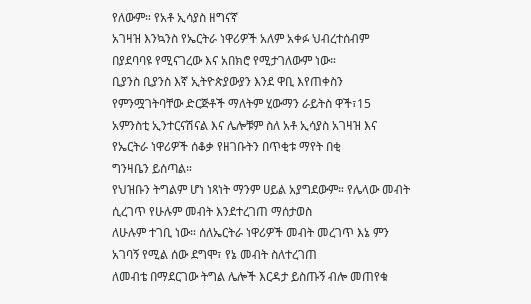የለውም። የአቶ ኢሳያስ ዘግናኛ
አገዛዝ እንኳንስ የኤርትራ ነዋሪዎች አለም አቀፉ ህብረተሰብም በያደባባዩ የሚናገረው እና አበክሮ የሚታገለውም ነው።
ቢያንስ ቢያንስ እኛ ኢትዮጵያውያን እንደ ዋቢ እየጠቀስን የምንሟገትባቸው ድርጅቶች ማለትም ሂውማን ራይትስ ዋች፣15
አምንስቲ ኢንተርናሽናል እና ሌሎቹም ስለ አቶ ኢሳያስ አገዛዝ እና የኤርትራ ነዋሪዎች ሰቆቃ የዘገቡትን በጥቂቱ ማየት በቂ
ግንዛቤን ይሰጣል።
የህዝቡን ትግልም ሆነ ነጻነት ማንም ሀይል አያግደውም። የሌላው መብት ሲረገጥ የሁሉም መብት እንደተረገጠ ማሰታወስ
ለሁሉም ተገቢ ነው። ሰለኤርትራ ነዋሪዎች መብት መረገጥ እኔ ምን አገባኝ የሚል ሰው ደግሞ፣ የኔ መብት ስለተረገጠ
ለመብቴ በማደርገው ትግል ሌሎች እርዳታ ይስጡኝ ብሎ መጠየቁ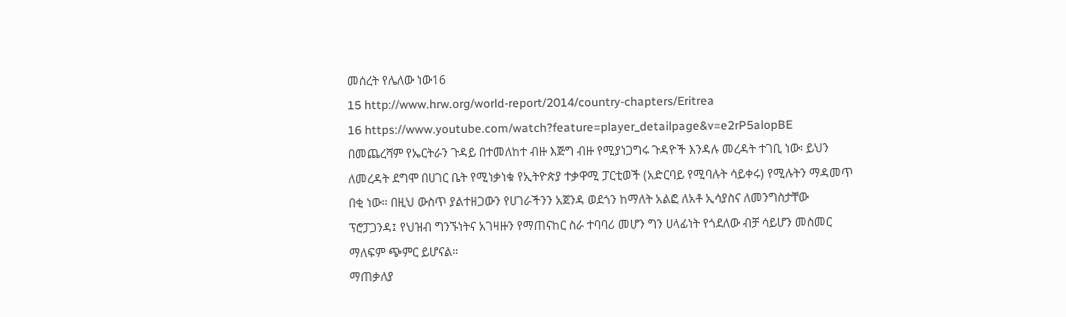መሰረት የሌለው ነው16
15 http://www.hrw.org/world-report/2014/country-chapters/Eritrea
16 https://www.youtube.com/watch?feature=player_detailpage&v=e2rP5alopBE
በመጨረሻም የኤርትራን ጉዳይ በተመለከተ ብዙ እጅግ ብዙ የሚያነጋግሩ ጉዳዮች እንዳሉ መረዳት ተገቢ ነው፡ ይህን
ለመረዳት ደግሞ በሀገር ቤት የሚነቃነቁ የኢትዮጵያ ተቃዋሚ ፓርቲወች (አድርባይ የሚባሉት ሳይቀሩ) የሚሉትን ማዳመጥ
በቂ ነው። በዚህ ውስጥ ያልተዘጋውን የሀገራችንን አጀንዳ ወደጎን ከማለት አልፎ ለአቶ ኢሳያስና ለመንግስታቸው
ፕሮፓጋንዳ፤ የህዝብ ግንኙነትና አገዛዙን የማጠናከር ስራ ተባባሪ መሆን ግን ሀላፊነት የጎደለው ብቻ ሳይሆን መስመር
ማለፍም ጭምር ይሆናል።
ማጠቃለያ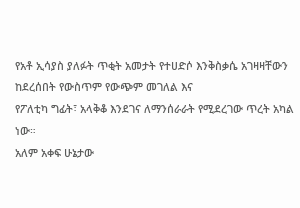የአቶ ኢሳያስ ያለፉት ጥቂት አመታት የተሀድሶ እንቅስቃሴ አገዛዛቸውን ከደረሰበት የውስጥም የውጭም መገለል እና
የፖለቲካ ግፊት፣ አላቅቆ እንደገና ለማንሰራራት የሚደረገው ጥረት አካል ነው።
አለም አቀፍ ሁኔታው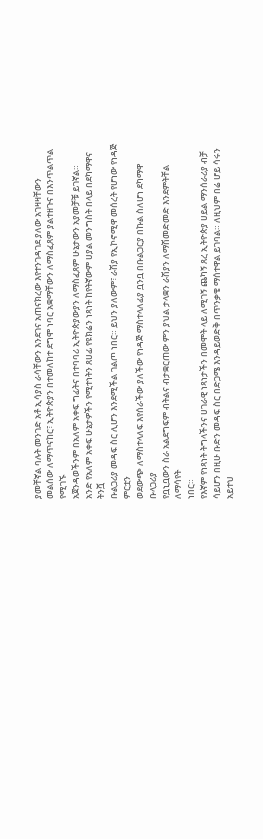ያመቸኛል ባሉት መንገድ አቶ ኢሳያስ ራሳቸውን እንደገና አጠናክረው እየተንገዳገደ ያለው አገዛዛቸውን
መልሰው ለማጥናከር፣ ኢትዮጵያን በተመለከተ ደግሞ ነባር አቋማቸውን ለማስፈጸም ያልተዘጉና በእንጥልጥል የሚገኙ
አጀንዳወችንም በአለም አቀፍ ግፊትና በተባባሪ ኢትዮጵያውያን ለማስፈጸም ሁኔታውን አያመቻቹ ይገኛል።
አንድ የአለም አቀፍ ሁኔታዎችን የሚተነትን ጸሀፊ የዩክሬን ነጻነት ከየትኛውም ሀያል መንግስት በላይ በደካማዋና ትንሿ
ቡልጋሪያ መዳፍ ስር ሊሆን እንደሚችል ገልጦ ነበር። ይህን ያለውም፣ ራሽያ የኢኮኖሚዋ መሰረት የሆነው የነዳጅ ምርቷን
ወደውጭ ለማስተላለፍ እየሰራችው ያለችው የነዳጅ ማስተላለፊያ ቧንቧ በቡልጋርያ በኩል ስለሆነ ደካማዋ ቡላጋሪያ
የቧኒቧውን ስራ አልደግፍም ብትልና ብታቋርጠው ምን ያህል ታላቋን ራሽያን ለማሽመድመድ እንደምትቸል ለማሳየት
ነበር።
የእኛም የነጻነት ትግላችንና ሀገራዊ ነጻነታችን በመሞት ላይ ለሚገኝ ጨካኝ ጸረ ኢትዮጵያ ሀይል ማንሰራሪያ ብቻ
ሳይሆን በዚሁ ቡድን መዳፍ ስር በድጋሜ እንዳይወድቅ በጥንቃቄ ማሰተዋል ይገባል። ለዚህም በሬ ሆይ ሳሩን አይተህ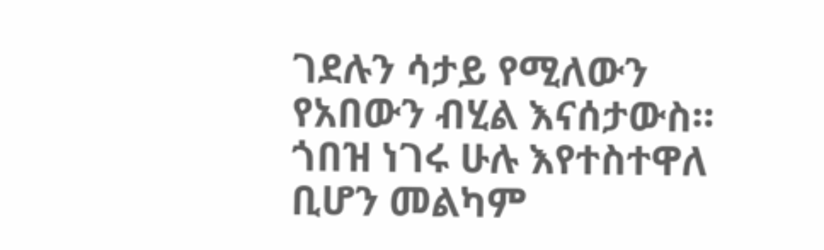ገደሉን ሳታይ የሚለውን የአበውን ብሂል እናሰታውስ። ጎበዝ ነገሩ ሁሉ እየተስተዋለ ቢሆን መልካም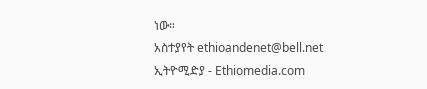ነው።
አስተያየት ethioandenet@bell.net
ኢትዮሚድያ - Ethiomedia.com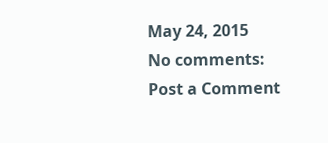May 24, 2015
No comments:
Post a Comment